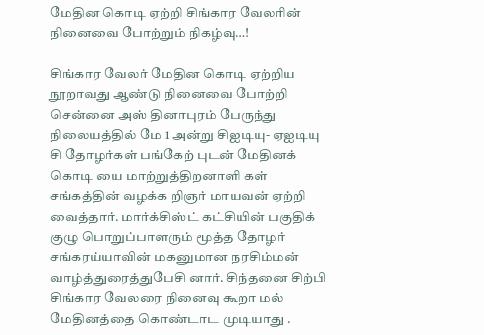மேதின கொடி ஏற்றி சிங்கார வேலரின் நினைவை போற்றும் நிகழ்வு…!

சிங்கார வேலர் மேதின கொடி ஏற்றிய நூறாவது ஆண்டு நினைவை போற்றி சென்னை அஸ் தினாபுரம் பேருந்து நிலையத்தில் மே 1 அன்று சிஐடியு- ஏஐடியு சி தோழர்கள் பங்கேற் புடன் மேதினக் கொடி யை மாற்றுத்திறனாளி கள் சங்கத்தின் வழக்க றிஞர் மாயவன் ஏற்றி வைத்தார். மார்க்சிஸ்ட் கட்சியின் பகுதிக் குழு பொறுப்பாளரும் மூத்த தோழர் சங்கரய்யாவின் மகனுமான நரசிம்மன் வாழ்த்துரைத்துபேசி னார். சிந்தனை சிற்பி சிங்கார வேலரை நினைவு கூறா மல் மேதினத்தை கொண்டாட முடியாது .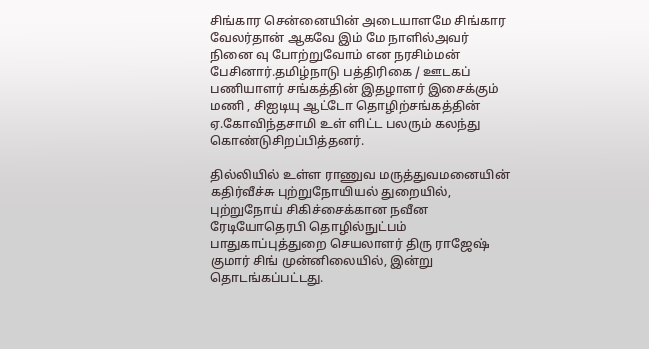சிங்கார சென்னையின் அடையாளமே சிங்கார வேலர்தான் ஆகவே இம் மே நாளில்அவர் நினை வு போற்றுவோம் என நரசிம்மன் பேசினார்.தமிழ்நாடு பத்திரிகை / ஊடகப் பணியாளர் சங்கத்தின் இதழாளர் இசைக்கும் மணி , சிஐடியு ஆட்டோ தொழிற்சங்கத்தின் ஏ.கோவிந்தசாமி உள் ளிட்ட பலரும் கலந்து கொண்டுசிறப்பித்தனர்.

தில்லியில் உள்ள ராணுவ மருத்துவமனையின் கதிர்வீச்சு புற்றுநோயியல் துறையில், புற்றுநோய் சிகிச்சைக்கான நவீன ரேடியோதெரபி தொழில்நுட்பம் பாதுகாப்புத்துறை செயலாளர் திரு ராஜேஷ் குமார் சிங் முன்னிலையில், இன்று தொடங்கப்பட்டது.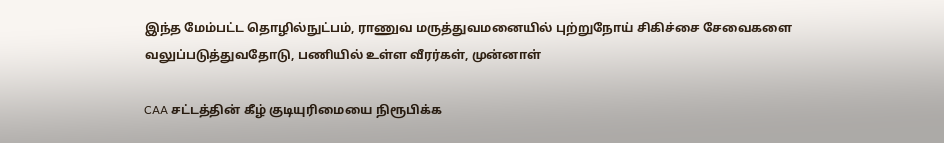இந்த மேம்பட்ட தொழில்நுட்பம், ராணுவ மருத்துவமனையில் புற்றுநோய் சிகிச்சை சேவைகளை வலுப்படுத்துவதோடு, பணியில் உள்ள வீரர்கள், முன்னாள்

CAA சட்டத்தின் கீழ் குடியுரிமையை நிரூபிக்க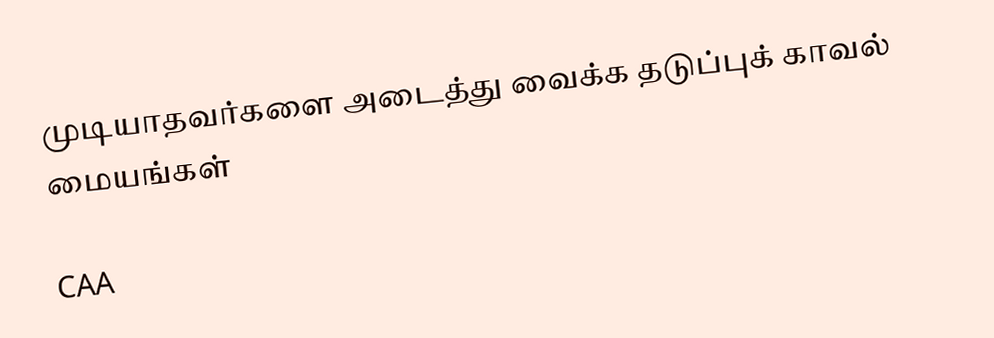முடியாதவர்களை அடைத்து வைக்க தடுப்புக் காவல் மையங்கள்

CAA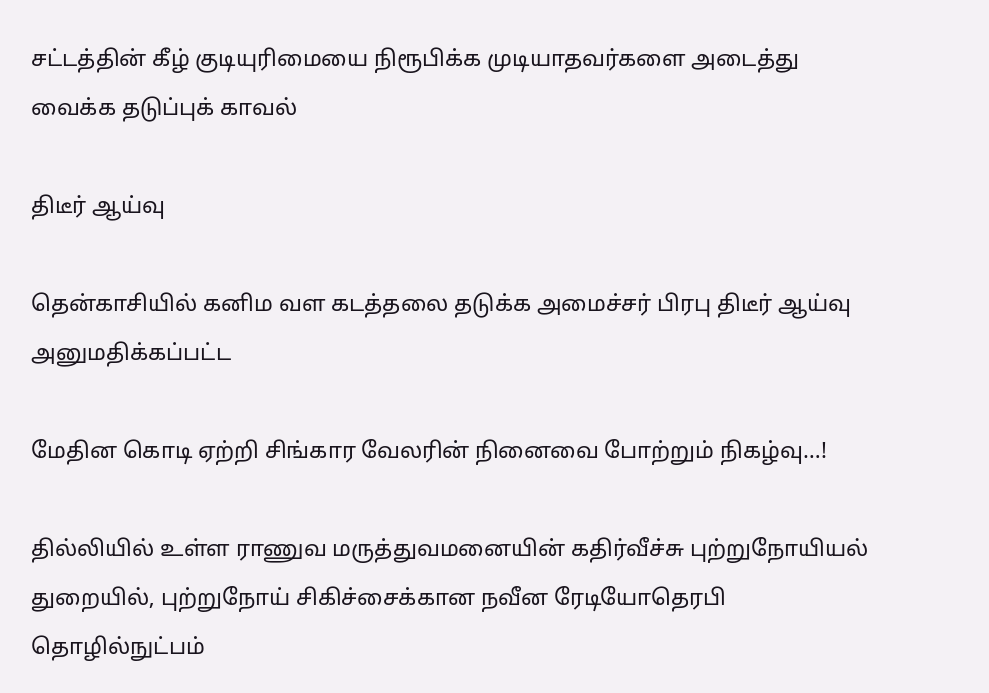சட்டத்தின் கீழ் குடியுரிமையை நிரூபிக்க முடியாதவர்களை அடைத்து வைக்க தடுப்புக் காவல்

திடீர் ஆய்வு

தென்காசியில் கனிம வள கடத்தலை தடுக்க அமைச்சர் பிரபு திடீர் ஆய்வு அனுமதிக்கப்பட்ட

மேதின கொடி ஏற்றி சிங்கார வேலரின் நினைவை போற்றும் நிகழ்வு…!

தில்லியில் உள்ள ராணுவ மருத்துவமனையின் கதிர்வீச்சு புற்றுநோயியல் துறையில், புற்றுநோய் சிகிச்சைக்கான நவீன ரேடியோதெரபி தொழில்நுட்பம்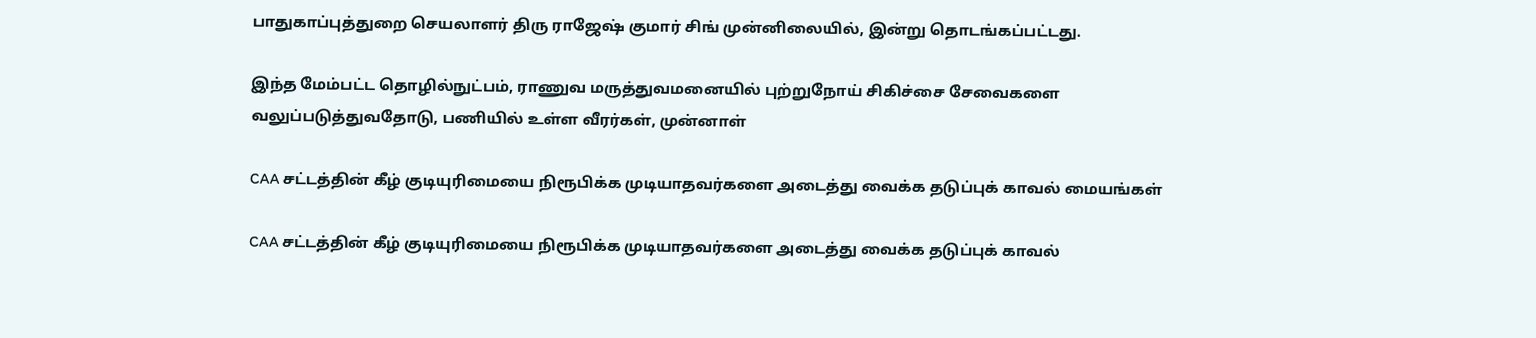பாதுகாப்புத்துறை செயலாளர் திரு ராஜேஷ் குமார் சிங் முன்னிலையில், இன்று தொடங்கப்பட்டது.

இந்த மேம்பட்ட தொழில்நுட்பம், ராணுவ மருத்துவமனையில் புற்றுநோய் சிகிச்சை சேவைகளை வலுப்படுத்துவதோடு, பணியில் உள்ள வீரர்கள், முன்னாள்

CAA சட்டத்தின் கீழ் குடியுரிமையை நிரூபிக்க முடியாதவர்களை அடைத்து வைக்க தடுப்புக் காவல் மையங்கள்

CAA சட்டத்தின் கீழ் குடியுரிமையை நிரூபிக்க முடியாதவர்களை அடைத்து வைக்க தடுப்புக் காவல்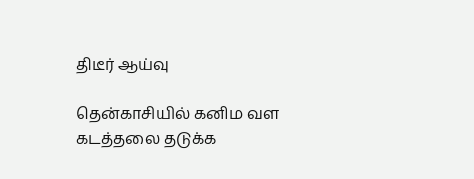திடீர் ஆய்வு

தென்காசியில் கனிம வள கடத்தலை தடுக்க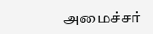அமைச்சர்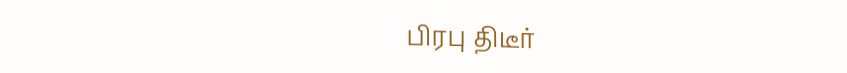பிரபு திடீர்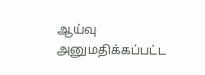ஆய்வு அனுமதிக்கப்பட்ட